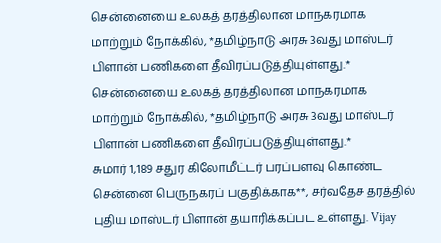சென்னையை உலகத் தரத்திலான மாநகரமாக மாற்றும் நோக்கில், *தமிழ்நாடு அரசு 3வது மாஸ்டர் பிளான் பணிகளை தீவிரப்படுத்தியுள்ளது.*
சென்னையை உலகத் தரத்திலான மாநகரமாக மாற்றும் நோக்கில், *தமிழ்நாடு அரசு 3வது மாஸ்டர் பிளான் பணிகளை தீவிரப்படுத்தியுள்ளது.*
சுமார் 1,189 சதுர கிலோமீட்டர் பரப்பளவு கொண்ட சென்னை பெருநகரப் பகுதிக்காக**, சர்வதேச தரத்தில் புதிய மாஸ்டர் பிளான் தயாரிக்கப்பட உள்ளது. Vijay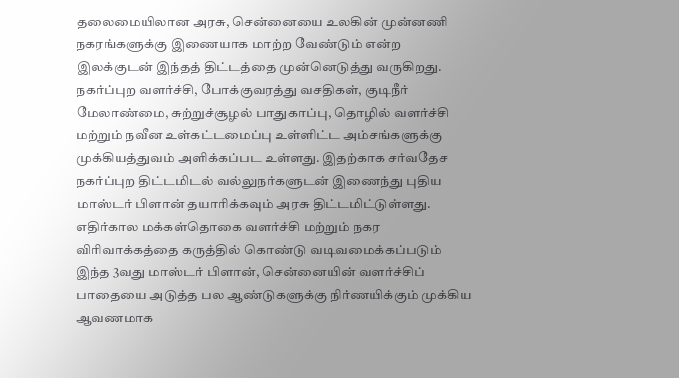தலைமையிலான அரசு, சென்னையை உலகின் முன்னணி நகரங்களுக்கு இணையாக மாற்ற வேண்டும் என்ற இலக்குடன் இந்தத் திட்டத்தை முன்னெடுத்து வருகிறது. நகர்ப்புற வளர்ச்சி, போக்குவரத்து வசதிகள், குடிநீர் மேலாண்மை, சுற்றுச்சூழல் பாதுகாப்பு, தொழில் வளர்ச்சி மற்றும் நவீன உள்கட்டமைப்பு உள்ளிட்ட அம்சங்களுக்கு முக்கியத்துவம் அளிக்கப்பட உள்ளது. இதற்காக சர்வதேச நகர்ப்புற திட்டமிடல் வல்லுநர்களுடன் இணைந்து புதிய மாஸ்டர் பிளான் தயாரிக்கவும் அரசு திட்டமிட்டுள்ளது. எதிர்கால மக்கள்தொகை வளர்ச்சி மற்றும் நகர விரிவாக்கத்தை கருத்தில் கொண்டு வடிவமைக்கப்படும் இந்த 3வது மாஸ்டர் பிளான், சென்னையின் வளர்ச்சிப் பாதையை அடுத்த பல ஆண்டுகளுக்கு நிர்ணயிக்கும் முக்கிய ஆவணமாக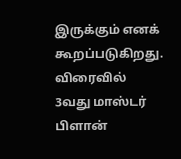இருக்கும் எனக் கூறப்படுகிறது. விரைவில் 3வது மாஸ்டர் பிளான்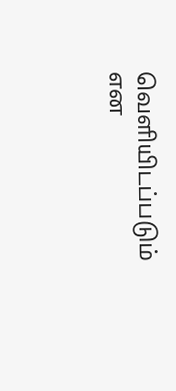வெளியிடப்படும் என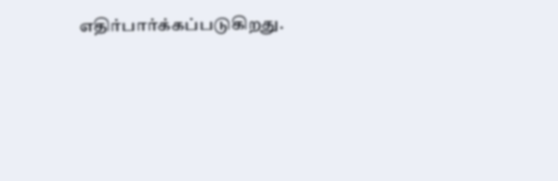எதிர்பார்க்கப்படுகிறது.